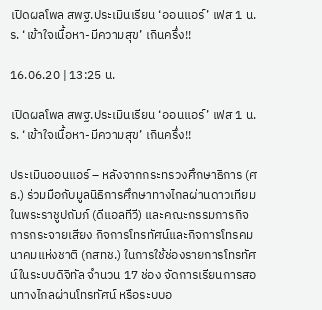เปิดผลโพล สพฐ.ประเมินเรียน ‘ออนแอร์’ เฟส 1 น.ร. ‘เข้าใจเนื้อหา-มีความสุข’ เกินครึ่ง!!

16.06.20 | 13:25 น.

เปิดผลโพล สพฐ.ประเมินเรียน ‘ออนแอร์’ เฟส 1 น.ร. ‘เข้าใจเนื้อหา-มีความสุข’ เกินครึ่ง!!

ประเมินออนแอร์ – หลังจากกระทรวงศึกษาธิการ (ศธ.) ร่วมมือกับมูลนิธิการศึกษาทางไกลผ่านดาวเทียม ในพระราชูปถัมภ์ (ดีแอลทีวี) และคณะกรรมการกิจการกระจายเสียง กิจการโทรทัศน์และกิจการโทรคมนาคมแห่งชาติ (กสทช.) ในการใช้ช่องรายการโทรทัศน์ในระบบดิจิทัล จำนวน 17 ช่อง จัดการเรียนการสอนทางไกลผ่านโทรทัศน์ หรือระบบอ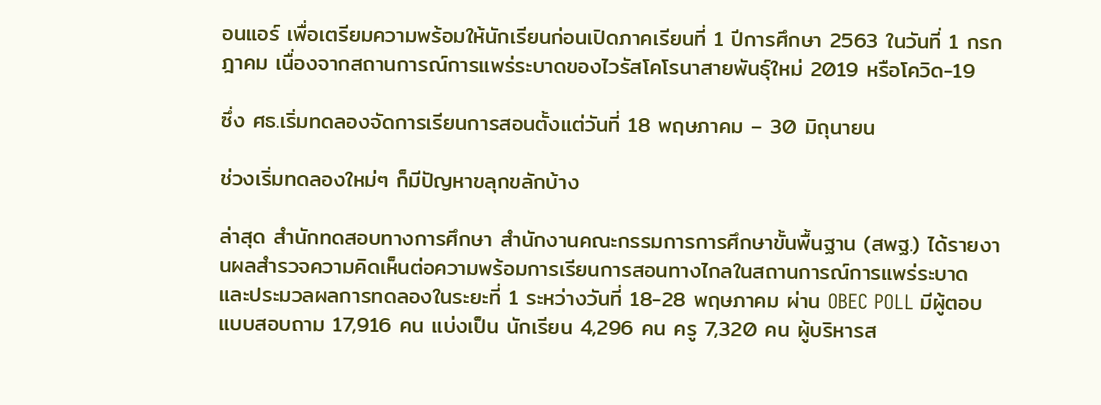อนแอร์ เพื่อเตรียมความพร้อมให้นักเรียนก่อนเปิดภาคเรียนที่ 1 ปีการศึกษา 2563 ในวันที่ 1 กรกฎาคม เนื่องจากสถานการณ์การแพร่ระบาดของไวรัสโคโรนาสายพันธุ์ใหม่ 2019 หรือโควิด-19

ซึ่ง ศธ.เริ่มทดลองจัดการเรียนการสอนตั้งแต่วันที่ 18 พฤษภาคม – 30 มิถุนายน

ช่วงเริ่มทดลองใหม่ๆ ก็มีปัญหาขลุกขลักบ้าง

ล่าสุด สำนักทดสอบทางการศึกษา สำนักงานคณะกรรมการการศึกษาขั้นพื้นฐาน (สพฐ.) ได้รายงานผลสำรวจความคิดเห็นต่อความพร้อมการเรียนการสอนทางไกลในสถานการณ์การแพร่ระบาด และประมวลผลการทดลองในระยะที่ 1 ระหว่างวันที่ 18-28 พฤษภาคม ผ่าน OBEC POLL มีผู้ตอบแบบสอบถาม 17,916 คน แบ่งเป็น นักเรียน 4,296 คน ครู 7,320 คน ผู้บริหารส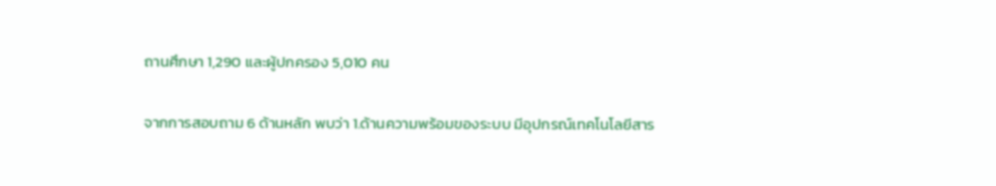ถานศึกษา 1,290 และผู้ปกครอง 5,010 คน

จากการสอบถาม 6 ด้านหลัก พบว่า 1.ด้านความพร้อมของระบบ มีอุปกรณ์เทคโนโลยีสาร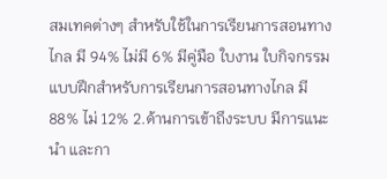สมเทคต่างๆ สำหรับใช้ในการเรียนการสอนทางไกล มี 94% ไม่มี 6% มีคู่มือ ใบงาน ใบกิจกรรม แบบฝึกสำหรับการเรียนการสอนทางไกล มี 88% ไม่ 12% 2.ด้านการเข้าถึงระบบ มีการแนะนำ และกา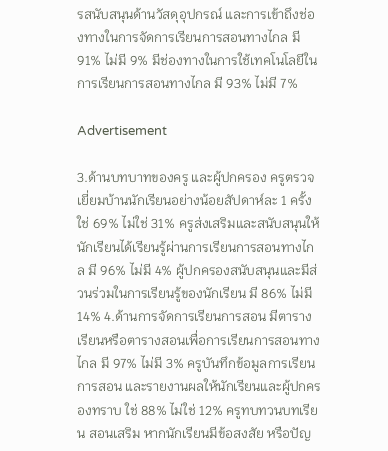รสนับสนุนด้านวัสดุอุปกรณ์ และการเข้าถึงช่องทางในการจัดการเรียนการสอนทางไกล มี 91% ไม่มี 9% มีช่องทางในการใช้เทคโนโลยีในการเรียนการสอนทางไกล มี 93% ไม่มี 7%

Advertisement

3.ด้านบทบาทของครู และผู้ปกครอง ครูตรวจเยี่ยมบ้านนักเรียนอย่างน้อยสัปดาห์ละ 1 ครั้ง ใช่ 69% ไม่ใช่ 31% ครูส่งเสริมและสนับสนุนให้นักเรียนได้เรียนรู้ผ่านการเรียนการสอนทางไกล มี 96% ไม่มี 4% ผู้ปกครองสนับสนุนและมีส่วนร่วมในการเรียนรู้ของนักเรียน มี 86% ไม่มี 14% 4.ด้านการจัดการเรียนการสอน มีตารางเรียนหรือตารางสอนเพื่อการเรียนการสอนทางไกล มี 97% ไม่มี 3% ครูบันทึกข้อมูลการเรียนการสอน และรายงานผลให้นักเรียนและผู้ปกครองทราบ ใช่ 88% ไม่ใช่ 12% ครูทบทวนบทเรียน สอนเสริม หากนักเรียนมีข้อสงสัย หรือปัญ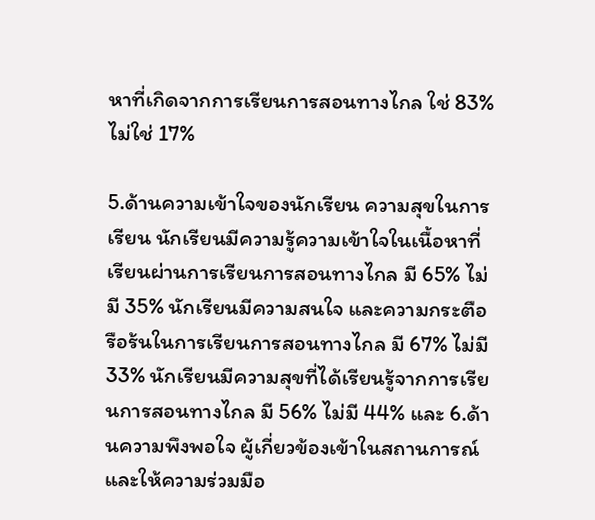หาที่เกิดจากการเรียนการสอนทางไกล ใช่ 83% ไม่ใช่ 17%

5.ด้านความเข้าใจของนักเรียน ความสุขในการเรียน นักเรียนมีความรู้ความเข้าใจในเนื้อหาที่เรียนผ่านการเรียนการสอนทางไกล มี 65% ไม่มี 35% นักเรียนมีความสนใจ และความกระตือรือร้นในการเรียนการสอนทางไกล มี 67% ไม่มี 33% นักเรียนมีความสุขที่ได้เรียนรู้จากการเรียนการสอนทางไกล มี 56% ไม่มี 44% และ 6.ด้านความพึงพอใจ ผู้เกี่ยวข้องเข้าในสถานการณ์ และให้ความร่วมมือ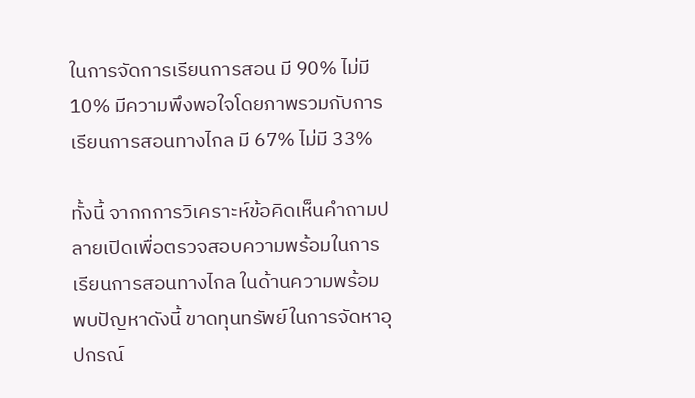ในการจัดการเรียนการสอน มี 90% ไม่มี 10% มีความพึงพอใจโดยภาพรวมกับการเรียนการสอนทางไกล มี 67% ไม่มี 33%

ทั้งนี้ จากกการวิเคราะห์ข้อคิดเห็นคำถามปลายเปิดเพื่อตรวจสอบความพร้อมในการเรียนการสอนทางไกล ในด้านความพร้อม พบปัญหาดังนี้ ขาดทุนทรัพย์ในการจัดหาอุปกรณ์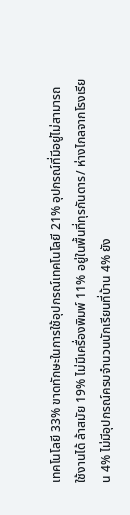เทคโนโลยี 33% ขาดทักษะในการใช้อุปกรณ์เทคโนโลยี 21% อุปกรณ์ที่มีอยู่ไม่สามารถใช้งานได้ ล้าสมัย 19% ไม่มีเครื่องพิมพ์ 11% อยู่ในพื้นที่ทุรกันดาร/ ห่างไกลจากโรงเรียน 4% ไม่มีอุปกรณ์ครบจำนวนนักเรียนที่บ้าน 4% ยัง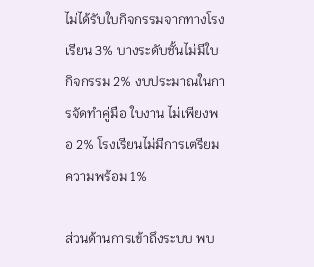ไม่ได้รับใบกิจกรรมจากทางโรงเรียน 3% บางระดับชั้นไม่มีใบกิจกรรม 2% งบประมาณในการจัดทำคู่มือ ใบงาน ไม่เพียงพอ 2% โรงเรียนไม่มีการเตรียมความพร้อม 1%

ส่วนด้านการเข้าถึงระบบ พบ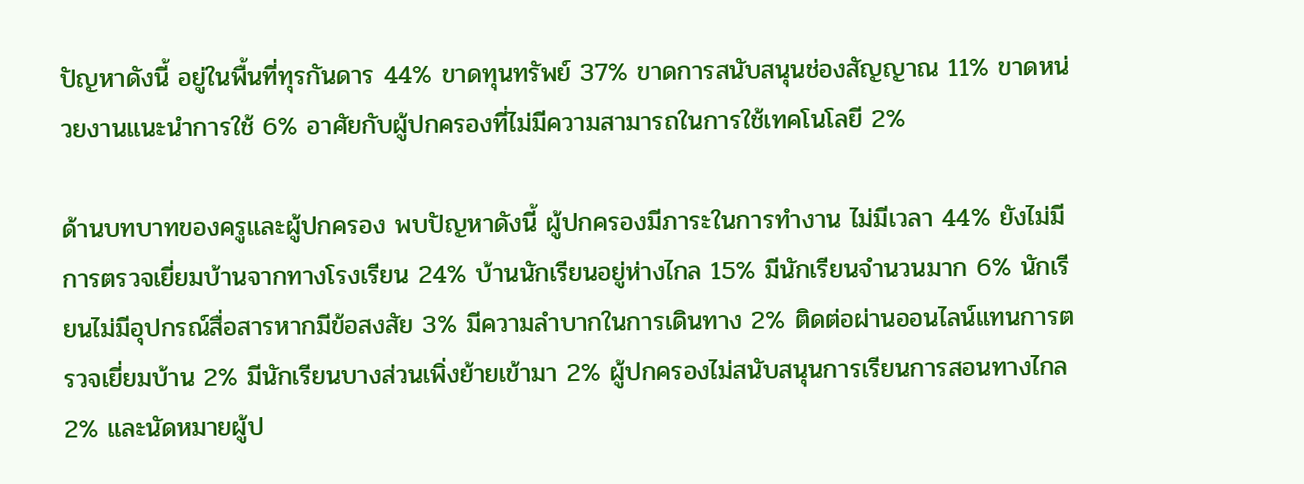ปัญหาดังนี้ อยู่ในพื้นที่ทุรกันดาร 44% ขาดทุนทรัพย์ 37% ขาดการสนับสนุนช่องสัญญาณ 11% ขาดหน่วยงานแนะนำการใช้ 6% อาศัยกับผู้ปกครองที่ไม่มีความสามารถในการใช้เทคโนโลยี 2%

ด้านบทบาทของครูและผู้ปกครอง พบปัญหาดังนี้ ผู้ปกครองมีภาระในการทำงาน ไม่มีเวลา 44% ยังไม่มีการตรวจเยี่ยมบ้านจากทางโรงเรียน 24% บ้านนักเรียนอยู่ห่างไกล 15% มีนักเรียนจำนวนมาก 6% นักเรียนไม่มีอุปกรณ์สื่อสารหากมีข้อสงสัย 3% มีความลำบากในการเดินทาง 2% ติดต่อผ่านออนไลน์แทนการตรวจเยี่ยมบ้าน 2% มีนักเรียนบางส่วนเพิ่งย้ายเข้ามา 2% ผู้ปกครองไม่สนับสนุนการเรียนการสอนทางไกล 2% และนัดหมายผู้ป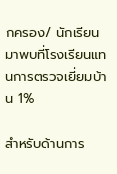กครอง/ นักเรียน มาพบที่โรงเรียนแทนการตรวจเยี่ยมบ้าน 1%

สำหรับด้านการ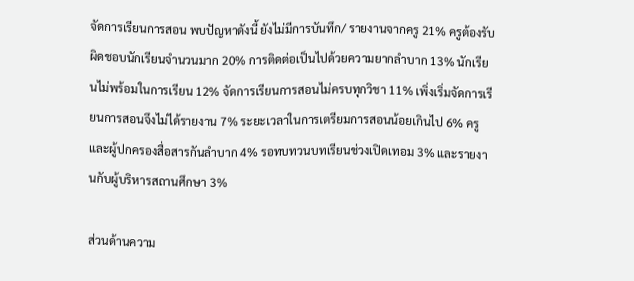จัดการเรียนการสอน พบปัญหาดังนี้ ยังไม่มีการบันทึก/ รายงานจากครู 21% ครูต้องรับผิดชอบนักเรียนจำนวนมาก 20% การติดต่อเป็นไปด้วยความยากลำบาก 13% นักเรียนไม่พร้อมในการเรียน 12% จัดการเรียนการสอนไม่ครบทุกวิชา 11% เพิ่งเริ่มจัดการเรียนการสอนจึงไม่ได้รายงาน 7% ระยะเวลาในการเตรียมการสอนน้อยเกินไป 6% ครูและผู้ปกครองสื่อสารกันลำบาก 4% รอทบทวนบทเรียนช่วงเปิดเทอม 3% และรายงานกับผู้บริหารสถานศึกษา 3%

ส่วนด้านความ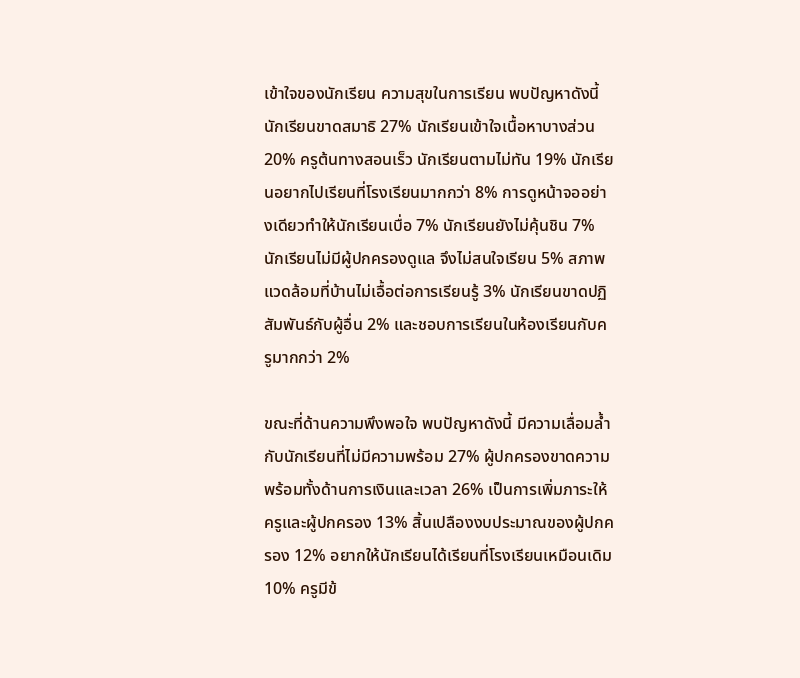เข้าใจของนักเรียน ความสุขในการเรียน พบปัญหาดังนี้ นักเรียนขาดสมาธิ 27% นักเรียนเข้าใจเนื้อหาบางส่วน 20% ครูต้นทางสอนเร็ว นักเรียนตามไม่ทัน 19% นักเรียนอยากไปเรียนที่โรงเรียนมากกว่า 8% การดูหน้าจออย่างเดียวทำให้นักเรียนเบื่อ 7% นักเรียนยังไม่คุ้นชิน 7% นักเรียนไม่มีผู้ปกครองดูแล จึงไม่สนใจเรียน 5% สภาพแวดล้อมที่บ้านไม่เอื้อต่อการเรียนรู้ 3% นักเรียนขาดปฏิสัมพันธ์กับผู้อื่น 2% และชอบการเรียนในห้องเรียนกับครูมากกว่า 2%

ขณะที่ด้านความพึงพอใจ พบปัญหาดังนี้ มีความเลื่อมล้ำกับนักเรียนที่ไม่มีความพร้อม 27% ผู้ปกครองขาดความพร้อมทั้งด้านการเงินและเวลา 26% เป็นการเพิ่มภาระให้ครูและผู้ปกครอง 13% สิ้นเปลืองงบประมาณของผู้ปกครอง 12% อยากให้นักเรียนได้เรียนที่โรงเรียนเหมือนเดิม 10% ครูมีข้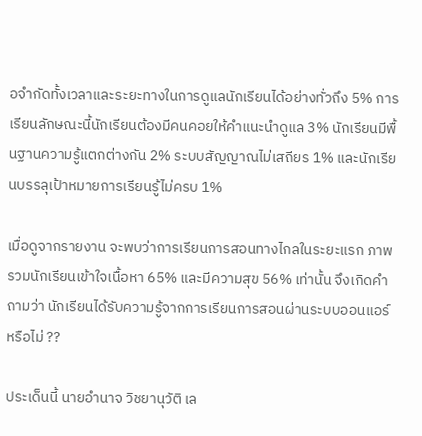อจำกัดทั้งเวลาและระยะทางในการดูแลนักเรียนได้อย่างทั่วถึง 5% การเรียนลักษณะนี้นักเรียนต้องมีคนคอยให้คำแนะนำดูแล 3% นักเรียนมีพื้นฐานความรู้แตกต่างกัน 2% ระบบสัญญาณไม่เสถียร 1% และนักเรียนบรรลุเป้าหมายการเรียนรู้ไม่ครบ 1%

เมื่อดูจากรายงาน จะพบว่าการเรียนการสอนทางไกลในระยะแรก ภาพรวมนักเรียนเข้าใจเนื้อหา 65% และมีความสุข 56% เท่านั้น จึงเกิดคำถามว่า นักเรียนได้รับความรู้จากการเรียนการสอนผ่านระบบออนแอร์หรือไม่ ??

ประเด็นนี้ นายอำนาจ วิชยานุวัติ เล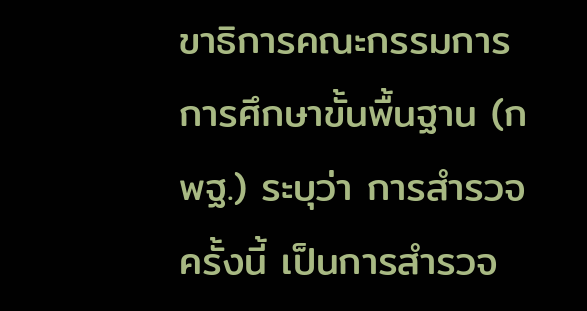ขาธิการคณะกรรมการการศึกษาขั้นพื้นฐาน (กพฐ.) ระบุว่า การสำรวจครั้งนี้ เป็นการสำรวจ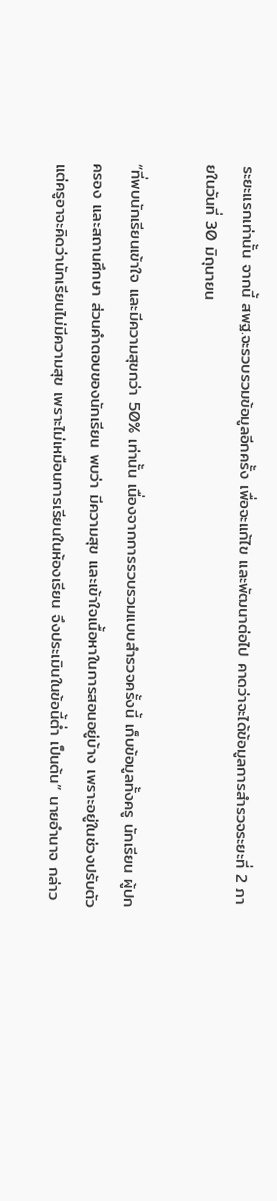ระยะแรกเท่านั้น จากนี้ สพฐ.จะรวบรวมข้อมูลอีกครั้ง เพื่อจะแก้ไข และพัฒนาต่อไป คาดว่าจะได้ข้อมูลการสำรวจระยะที่ 2 ภายในวันที่ 30 มิถุนายน

“ที่พบนักเรียนเข้าใจ และมีความสุขกว่า 50% เท่านั้น เนื่องจากการรวบรวมแบบสำรวจครั้งนี้ เก็บข้อมูลทั้งครู นักเรียน ผู้ปกครอง และสถานศึกษา ส่วนคำตอบของนักเรียน พบว่า มีความสุข และเข้าใจเนื้อหาในการสอนอยู่บ้าง เพราะอยู่ในช่วงปรับตัว แต่ครูอาจะคิดว่านักเรียนไม่มีความสุข เพราะไม่เหมือนการเรียนในห้องเรียน จึงประเมินในข้อนี้ต่ำ เป็นต้น” นายอำนาจ กล่าว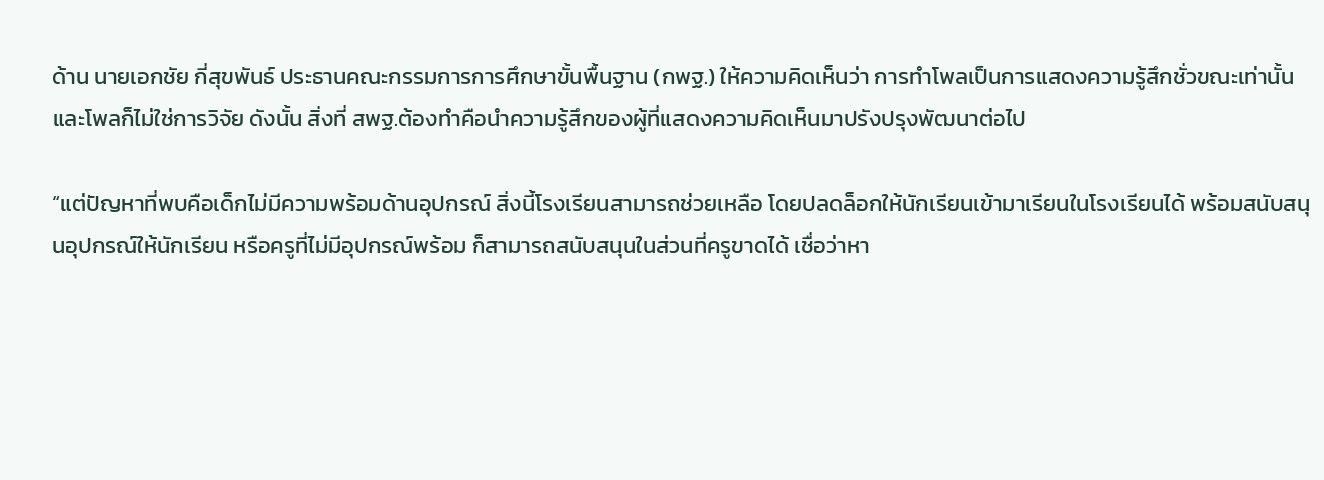ด้าน นายเอกชัย กี่สุขพันธ์ ประธานคณะกรรมการการศึกษาขั้นพื้นฐาน (กพฐ.) ให้ความคิดเห็นว่า การทำโพลเป็นการแสดงความรู้สึกชั่วขณะเท่านั้น และโพลก็ไม่ใช่การวิจัย ดังนั้น สิ่งที่ สพฐ.ต้องทำคือนำความรู้สึกของผู้ที่แสดงความคิดเห็นมาปรังปรุงพัฒนาต่อไป

“แต่ปัญหาที่พบคือเด็กไม่มีความพร้อมด้านอุปกรณ์ สิ่งนี้โรงเรียนสามารถช่วยเหลือ โดยปลดล็อกให้นักเรียนเข้ามาเรียนในโรงเรียนได้ พร้อมสนับสนุนอุปกรณ์ให้นักเรียน หรือครูที่ไม่มีอุปกรณ์พร้อม ก็สามารถสนับสนุนในส่วนที่ครูขาดได้ เชื่อว่าหา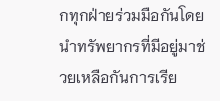กทุกฝ่ายร่วมมือกันโดยนำทรัพยากรที่มีอยู่มาช่วยเหลือกันการเรีย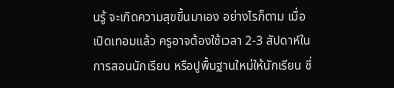นรู้ จะเกิดความสุขขึ้นมาเอง อย่างไรก็ตาม เมื่อเปิดเทอมแล้ว ครูอาจต้องใช้เวลา 2-3 สัปดาห์ในการสอนนักเรียน หรือปูพื้นฐานใหม่ให้นักเรียน ซึ่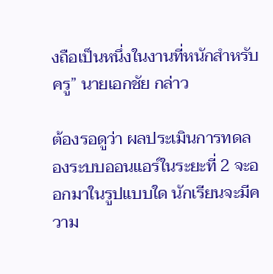งถือเป็นหนึ่งในงานที่หนักสำหรับครู” นายเอกชัย กล่าว

ต้องรอดูว่า ผลประเมินการทดลองระบบออนแอร์ในระยะที่ 2 จะออกมาในรูปแบบใด นักเรียนจะมีความ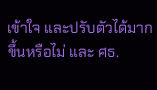เข้าใจ และปรับตัวได้มากขึ้นหรือไม่ และ ศธ.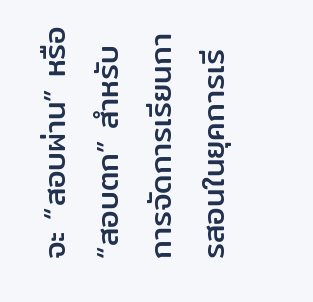จะ “สอบผ่าน” หรือ “สอบตก” สำหรับการจัดการเรียนการสอนในยุคการเรี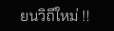ยนวิถีใหม่ !!